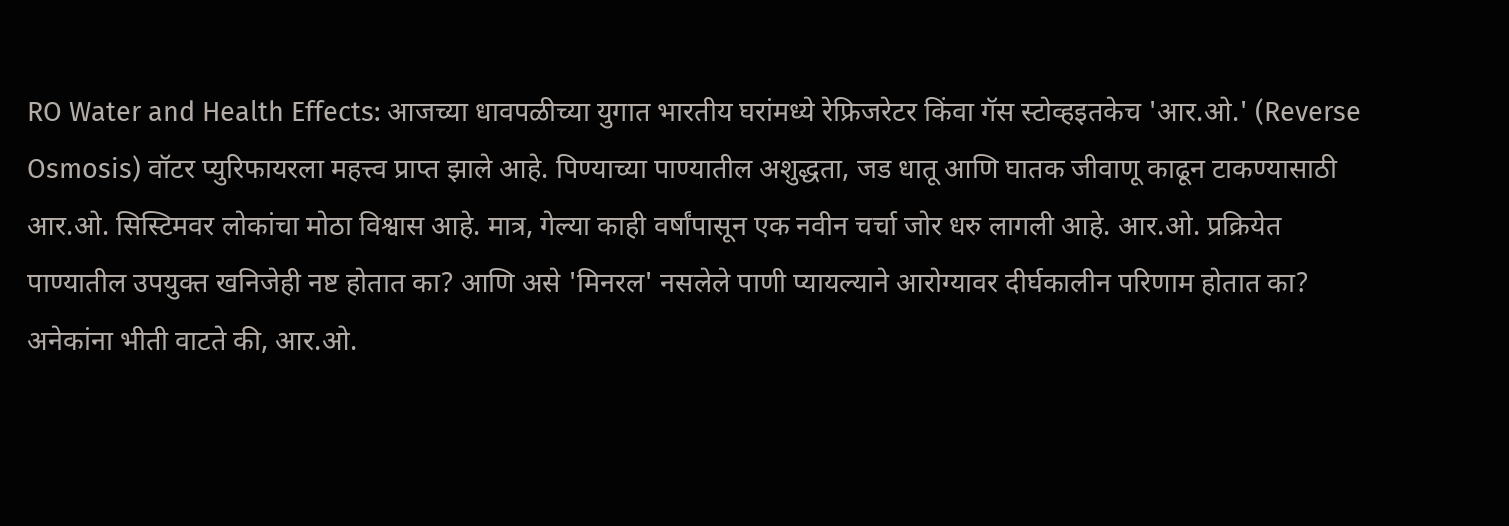RO Water and Health Effects: आजच्या धावपळीच्या युगात भारतीय घरांमध्ये रेफ्रिजरेटर किंवा गॅस स्टोव्हइतकेच 'आर.ओ.' (Reverse Osmosis) वॉटर प्युरिफायरला महत्त्व प्राप्त झाले आहे. पिण्याच्या पाण्यातील अशुद्धता, जड धातू आणि घातक जीवाणू काढून टाकण्यासाठी आर.ओ. सिस्टिमवर लोकांचा मोठा विश्वास आहे. मात्र, गेल्या काही वर्षांपासून एक नवीन चर्चा जोर धरु लागली आहे. आर.ओ. प्रक्रियेत पाण्यातील उपयुक्त खनिजेही नष्ट होतात का? आणि असे 'मिनरल' नसलेले पाणी प्यायल्याने आरोग्यावर दीर्घकालीन परिणाम होतात का?
अनेकांना भीती वाटते की, आर.ओ.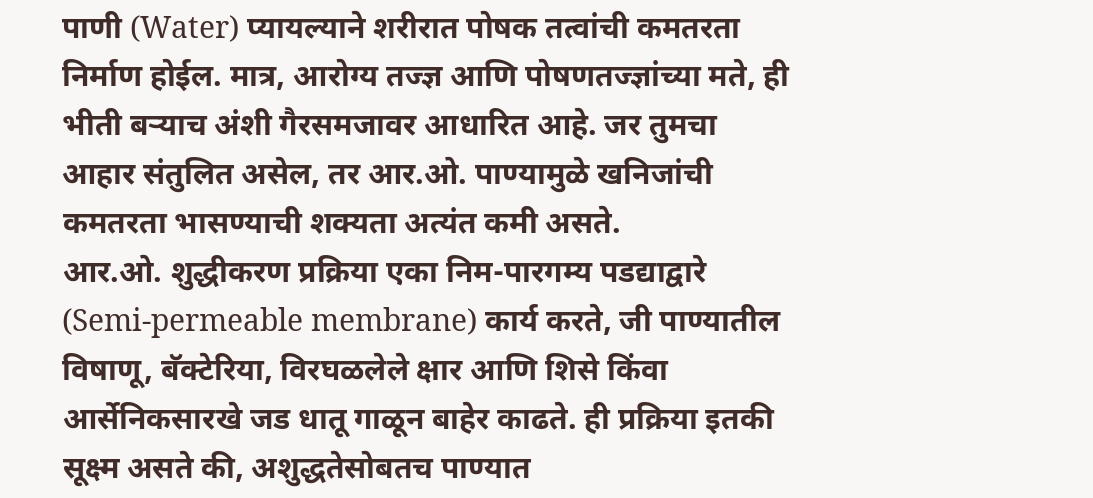पाणी (Water) प्यायल्याने शरीरात पोषक तत्वांची कमतरता निर्माण होईल. मात्र, आरोग्य तज्ज्ञ आणि पोषणतज्ज्ञांच्या मते, ही भीती बऱ्याच अंशी गैरसमजावर आधारित आहे. जर तुमचा आहार संतुलित असेल, तर आर.ओ. पाण्यामुळे खनिजांची कमतरता भासण्याची शक्यता अत्यंत कमी असते.
आर.ओ. शुद्धीकरण प्रक्रिया एका निम-पारगम्य पडद्याद्वारे (Semi-permeable membrane) कार्य करते, जी पाण्यातील विषाणू, बॅक्टेरिया, विरघळलेले क्षार आणि शिसे किंवा आर्सेनिकसारखे जड धातू गाळून बाहेर काढते. ही प्रक्रिया इतकी सूक्ष्म असते की, अशुद्धतेसोबतच पाण्यात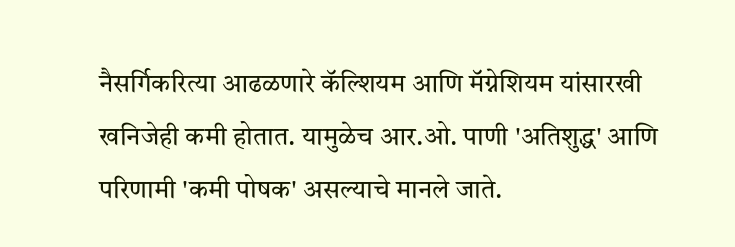नैसर्गिकरित्या आढळणारे कॅल्शियम आणि मॅग्नेशियम यांसारखी खनिजेही कमी होतात. यामुळेच आर.ओ. पाणी 'अतिशुद्ध' आणि परिणामी 'कमी पोषक' असल्याचे मानले जाते.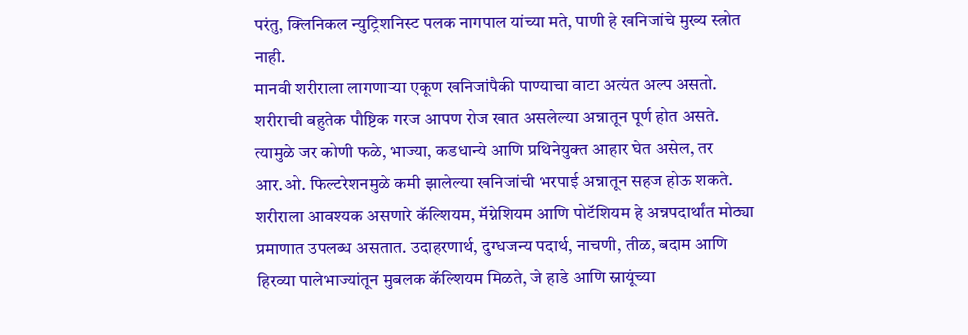परंतु, क्लिनिकल न्युट्रिशनिस्ट पलक नागपाल यांच्या मते, पाणी हे खनिजांचे मुख्य स्त्रोत नाही.
मानवी शरीराला लागणाऱ्या एकूण खनिजांपैकी पाण्याचा वाटा अत्यंत अल्प असतो. शरीराची बहुतेक पौष्टिक गरज आपण रोज खात असलेल्या अन्नातून पूर्ण होत असते. त्यामुळे जर कोणी फळे, भाज्या, कडधान्ये आणि प्रथिनेयुक्त आहार घेत असेल, तर आर.ओ. फिल्टरेशनमुळे कमी झालेल्या खनिजांची भरपाई अन्नातून सहज होऊ शकते.
शरीराला आवश्यक असणारे कॅल्शियम, मॅग्नेशियम आणि पोटॅशियम हे अन्नपदार्थांत मोठ्या प्रमाणात उपलब्ध असतात. उदाहरणार्थ, दुग्धजन्य पदार्थ, नाचणी, तीळ, बदाम आणि हिरव्या पालेभाज्यांतून मुबलक कॅल्शियम मिळते, जे हाडे आणि स्नायूंच्या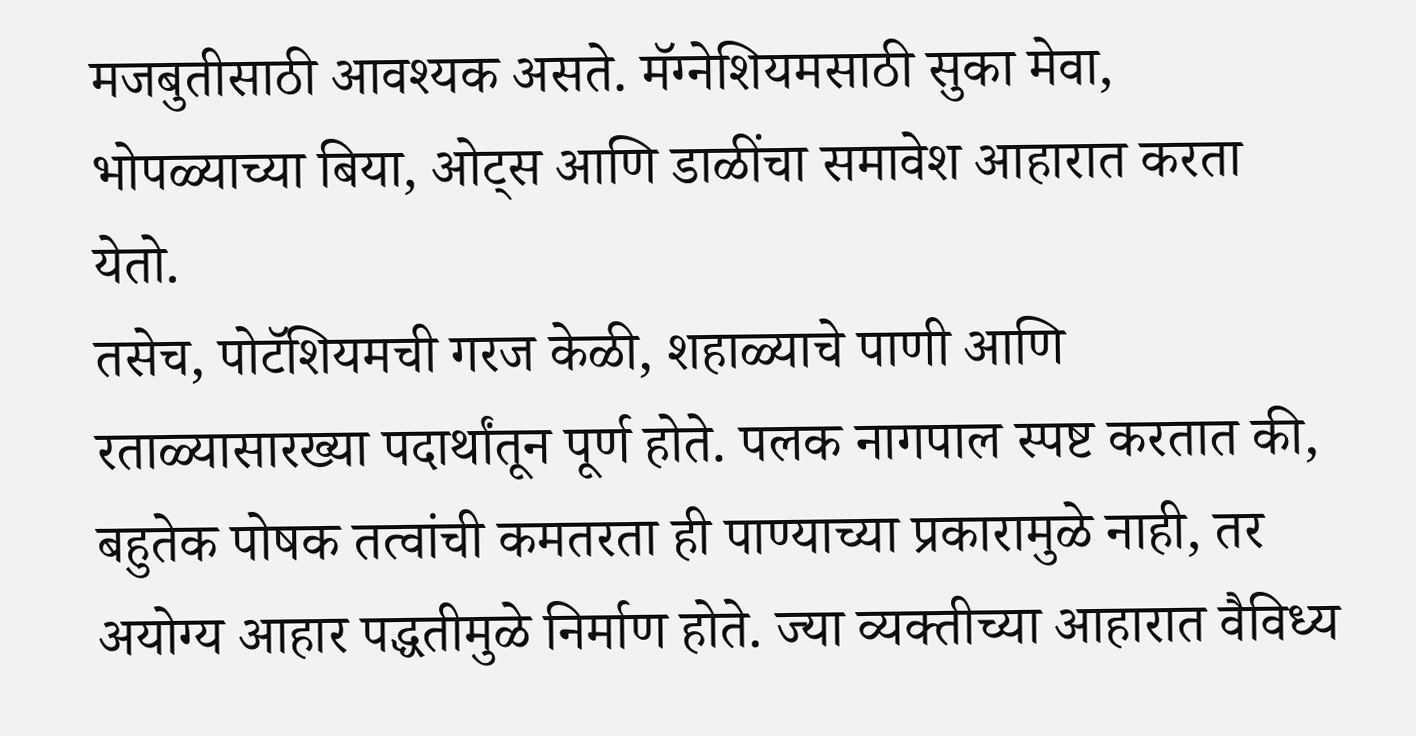मजबुतीसाठी आवश्यक असते. मॅग्नेशियमसाठी सुका मेवा, भोपळ्याच्या बिया, ओट्स आणि डाळींचा समावेश आहारात करता येतो.
तसेच, पोटॅशियमची गरज केळी, शहाळ्याचे पाणी आणि रताळ्यासारख्या पदार्थांतून पूर्ण होते. पलक नागपाल स्पष्ट करतात की, बहुतेक पोषक तत्वांची कमतरता ही पाण्याच्या प्रकारामुळे नाही, तर अयोग्य आहार पद्धतीमुळे निर्माण होते. ज्या व्यक्तीच्या आहारात वैविध्य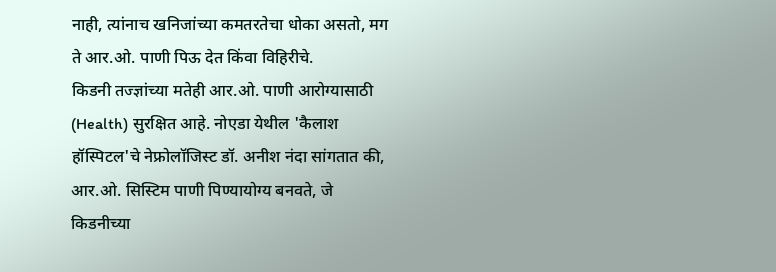नाही, त्यांनाच खनिजांच्या कमतरतेचा धोका असतो, मग ते आर.ओ. पाणी पिऊ देत किंवा विहिरीचे.
किडनी तज्ज्ञांच्या मतेही आर.ओ. पाणी आरोग्यासाठी (Health) सुरक्षित आहे. नोएडा येथील 'कैलाश हॉस्पिटल'चे नेफ्रोलॉजिस्ट डॉ. अनीश नंदा सांगतात की, आर.ओ. सिस्टिम पाणी पिण्यायोग्य बनवते, जे किडनीच्या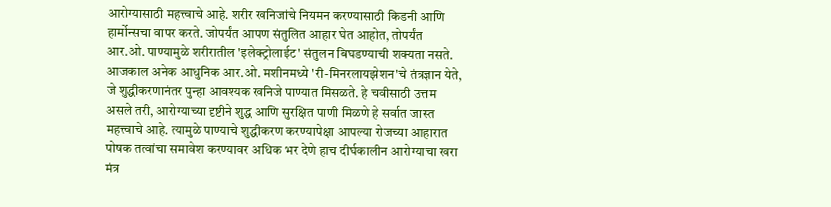आरोग्यासाठी महत्त्वाचे आहे. शरीर खनिजांचे नियमन करण्यासाठी किडनी आणि हार्मोन्सचा वापर करते. जोपर्यंत आपण संतुलित आहार घेत आहोत, तोपर्यंत आर.ओ. पाण्यामुळे शरीरातील 'इलेक्ट्रोलाईट' संतुलन बिघडण्याची शक्यता नसते.
आजकाल अनेक आधुनिक आर.ओ. मशीनमध्ये 'री-मिनरलायझेशन'चे तंत्रज्ञान येते, जे शुद्धीकरणानंतर पुन्हा आवश्यक खनिजे पाण्यात मिसळते. हे चवीसाठी उत्तम असले तरी, आरोग्याच्या दृष्टीने शुद्ध आणि सुरक्षित पाणी मिळणे हे सर्वात जास्त महत्त्वाचे आहे. त्यामुळे पाण्याचे शुद्धीकरण करण्यापेक्षा आपल्या रोजच्या आहारात पोषक तत्वांचा समावेश करण्यावर अधिक भर देणे हाच दीर्घकालीन आरोग्याचा खरा मंत्र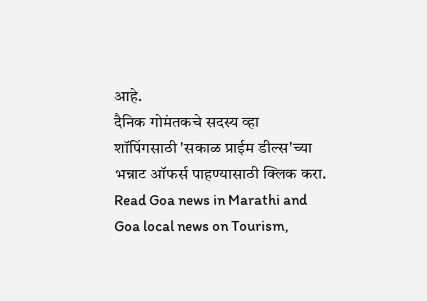आहे.
दैनिक गोमंतकचे सदस्य व्हा
शॉपिंगसाठी 'सकाळ प्राईम डील्स'च्या भन्नाट ऑफर्स पाहण्यासाठी क्लिक करा.
Read Goa news in Marathi and Goa local news on Tourism,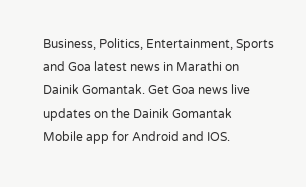Business, Politics, Entertainment, Sports and Goa latest news in Marathi on Dainik Gomantak. Get Goa news live updates on the Dainik Gomantak Mobile app for Android and IOS.